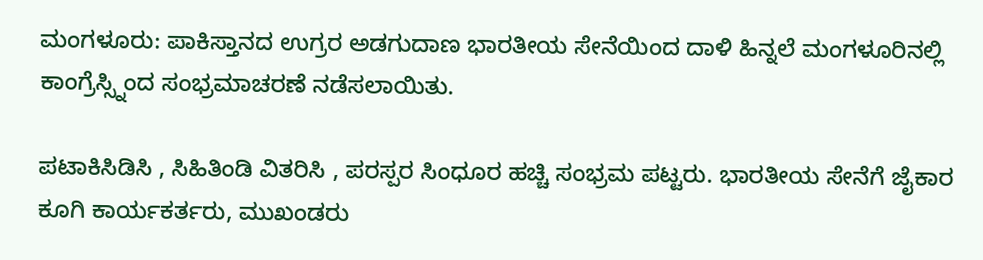ಮಂಗಳೂರು: ಪಾಕಿಸ್ತಾನದ ಉಗ್ರರ ಅಡಗುದಾಣ ಭಾರತೀಯ ಸೇನೆಯಿಂದ ದಾಳಿ ಹಿನ್ನಲೆ ಮಂಗಳೂರಿನಲ್ಲಿ ಕಾಂಗ್ರೆಸ್ಸ್ನಿಂದ ಸಂಭ್ರಮಾಚರಣೆ ನಡೆಸಲಾಯಿತು.

ಪಟಾಕಿಸಿಡಿಸಿ , ಸಿಹಿತಿಂಡಿ ವಿತರಿಸಿ , ಪರಸ್ಪರ ಸಿಂಧೂರ ಹಚ್ಚಿ ಸಂಭ್ರಮ ಪಟ್ಟರು. ಭಾರತೀಯ ಸೇನೆಗೆ ಜೈಕಾರ ಕೂಗಿ ಕಾರ್ಯಕರ್ತರು, ಮುಖಂಡರು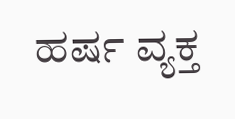ಹರ್ಷ ವ್ಯಕ್ತ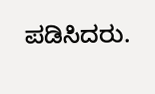ಪಡಿಸಿದರು.